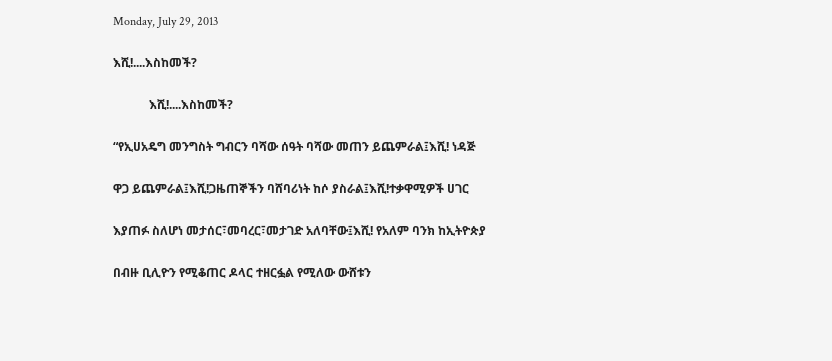Monday, July 29, 2013

እሺ!....እስከመች?

            እሺ!....እስከመች?

“የኢሀአዴግ መንግስት ግብርን ባሻው ሰዓት ባሻው መጠን ይጨምራል፤እሺ! ነዳጅ

ዋጋ ይጨምራል፤እሺ!ጋዜጠኞችን ባሸባሪነት ከሶ ያስራል፤እሺ!ተቃዋሚዎች ሀገር

እያጠፉ ስለሆነ መታሰር፣መባረር፣መታገድ አለባቸው፤እሺ! የአለም ባንክ ከኢትዮጵያ

በብዙ ቢሊዮን የሚቆጠር ዶላር ተዘርፏል የሚለው ውሸቱን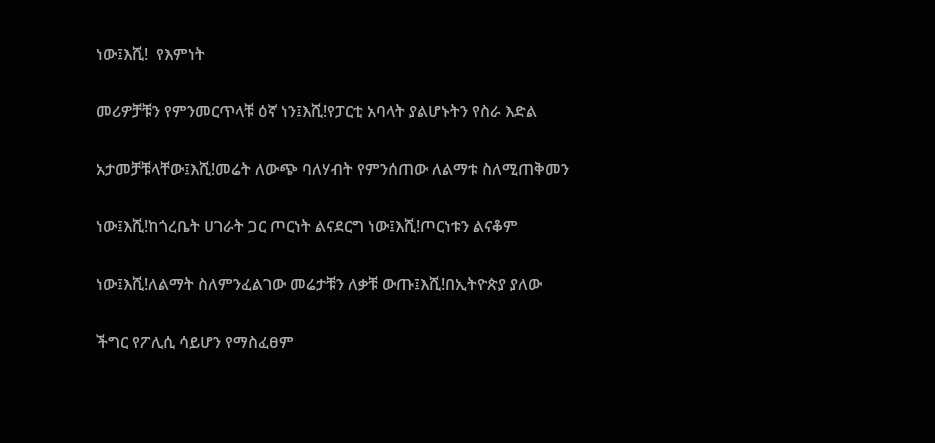ነው፤እሺ!  የእምነት

መሪዎቻቹን የምንመርጥላቹ ዕኛ ነን፤እሺ!የፓርቲ አባላት ያልሆኑትን የስራ እድል

አታመቻቹላቸው፤እሺ!መሬት ለውጭ ባለሃብት የምንሰጠው ለልማቱ ስለሚጠቅመን

ነው፤እሺ!ከጎረቤት ሀገራት ጋር ጦርነት ልናደርግ ነው፤እሺ!ጦርነቱን ልናቆም

ነው፤እሺ!ለልማት ስለምንፈልገው መሬታቹን ለቃቹ ውጡ፤እሺ!በኢትዮጵያ ያለው

ችግር የፖሊሲ ሳይሆን የማስፈፀም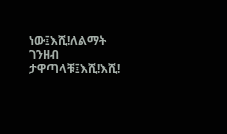ነው፤እሺ!ለልማት ገንዘብ ታዋጣላቹ፤እሺ!እሺ!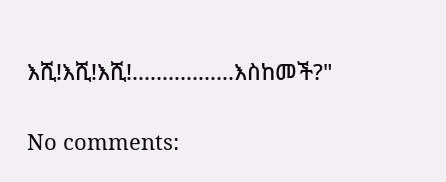እሺ!እሺ!እሺ!.................እስከመች?"

No comments: